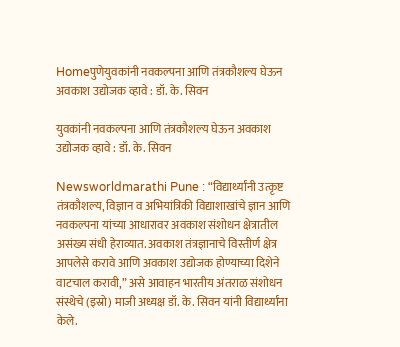Homeपुणेयुवकांनी नवकल्पना आणि तंत्रकौशल्य घेऊन अवकाश उद्योजक व्हावे : डॉ. के. सिवन

युवकांनी नवकल्पना आणि तंत्रकौशल्य घेऊन अवकाश उद्योजक व्हावे : डॉ. के. सिवन

Newsworldmarathi Pune : “विद्यार्थ्यांनी उत्कृष्ट तंत्रकौशल्य, विज्ञान व अभियांत्रिकी विद्याशाखांचे ज्ञान आणि नवकल्पना यांच्या आधारावर अवकाश संशोधन क्षेत्रातील असंख्य संधी हेराव्यात. अवकाश तंत्रज्ञानाचे विस्तीर्ण क्षेत्र आपलेसे करावे आणि अवकाश उद्योजक होण्याच्या दिशेने वाटचाल करावी,” असे आवाहन भारतीय अंतराळ संशोधन संस्थेचे (इस्रो) माजी अध्यक्ष डॉ. के. सिवन यांनी विद्यार्थ्यांना केले.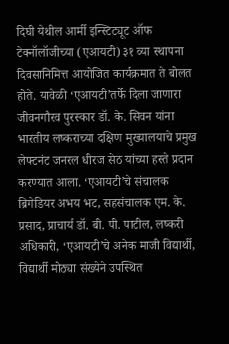दिघी येथील आर्मी इन्स्टिट्यूट ऑफ टेक्नॉलॉजीच्या (एआयटी) ३१ व्या स्थापना दिवसानिमित्त आयोजित कार्यक्रमात ते बोलत होते. यावेळी ‘एआयटी’तर्फे दिला जाणारा जीवनगौरव पुरस्कार डॉ. के. सिवन यांना भारतीय लष्कराच्या दक्षिण मुख्यालयाचे प्रमुख लेफ्टनंट जनरल धीरज सेठ यांच्या हस्ते प्रदान करण्यात आला. ‘एआयटी’चे संचालक ब्रिगेडियर अभय भट, सहसंचालक एम. के. प्रसाद, प्राचार्य डॉ. बी. पी. पाटील, लष्करी अधिकारी, ‘एआयटी’चे अनेक माजी विद्यार्थी, विद्यार्थी मोठ्या संख्येने उपस्थित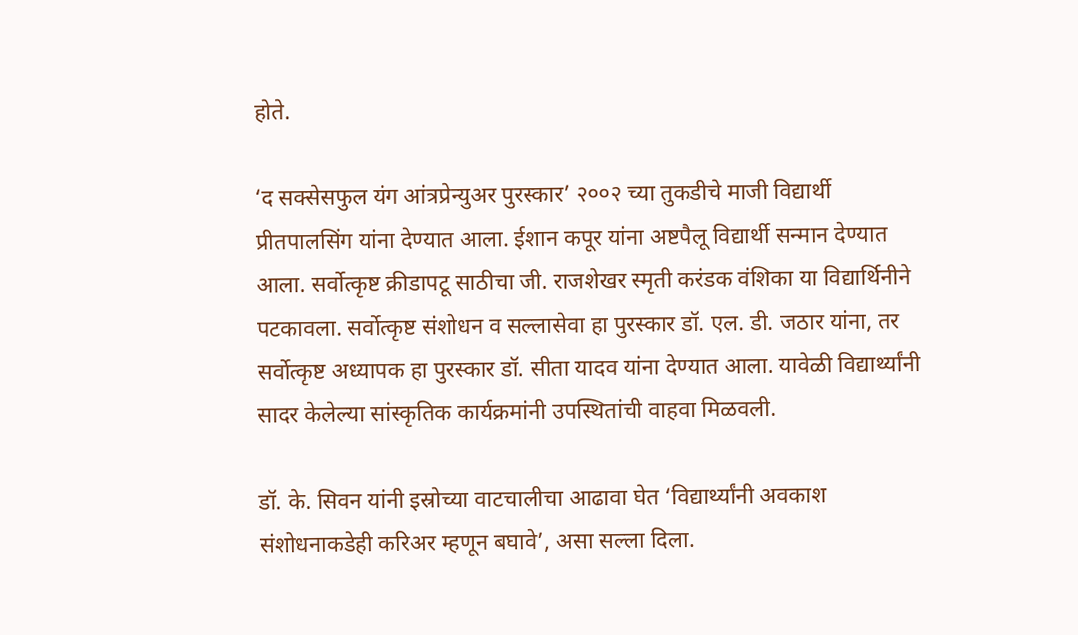होते.

‘द सक्सेसफुल यंग आंत्रप्रेन्युअर पुरस्कार’ २००२ च्या तुकडीचे माजी विद्यार्थी प्रीतपालसिंग यांना देण्यात आला. ईशान कपूर यांना अष्टपैलू विद्यार्थी सन्मान देण्यात आला. सर्वोत्कृष्ट क्रीडापटू साठीचा जी. राजशेखर स्मृती करंडक वंशिका या विद्यार्थिनीने पटकावला. सर्वोत्कृष्ट संशोधन व सल्लासेवा हा पुरस्कार डॉ. एल. डी. जठार यांना, तर सर्वोत्कृष्ट अध्यापक हा पुरस्कार डॉ. सीता यादव यांना देण्यात आला. यावेळी विद्यार्थ्यांनी सादर केलेल्या सांस्कृतिक कार्यक्रमांनी उपस्थितांची वाहवा मिळवली.

डॉ. के. सिवन यांनी इस्रोच्या वाटचालीचा आढावा घेत ‘विद्यार्थ्यांनी अवकाश संशोधनाकडेही करिअर म्हणून बघावे’, असा सल्ला दिला.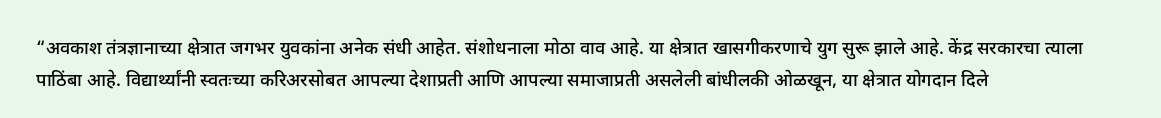“अवकाश तंत्रज्ञानाच्या क्षेत्रात जगभर युवकांना अनेक संधी आहेत. संशोधनाला मोठा वाव आहे. या क्षेत्रात खासगीकरणाचे युग सुरू झाले आहे. केंद्र सरकारचा त्याला पाठिंबा आहे. विद्यार्थ्यांनी स्वतःच्या करिअरसोबत आपल्या देशाप्रती आणि आपल्या समाजाप्रती असलेली बांधीलकी ओळखून, या क्षेत्रात योगदान दिले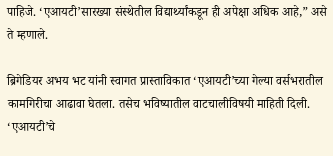पाहिजे. ‘एआयटी’सारख्या संस्थेतील विद्यार्थ्यांकडून ही अपेक्षा अधिक आहे,” असे ते म्हणाले.

ब्रिगेडियर अभय भट यांनी स्वागत प्रास्ताविकात ‘एआयटी’च्या गेल्या वर्सभरातील कामगिरीचा आढावा घेतला. तसेच भविष्यातील वाटचालीविषयी माहिती दिली. ‘एआयटी’चे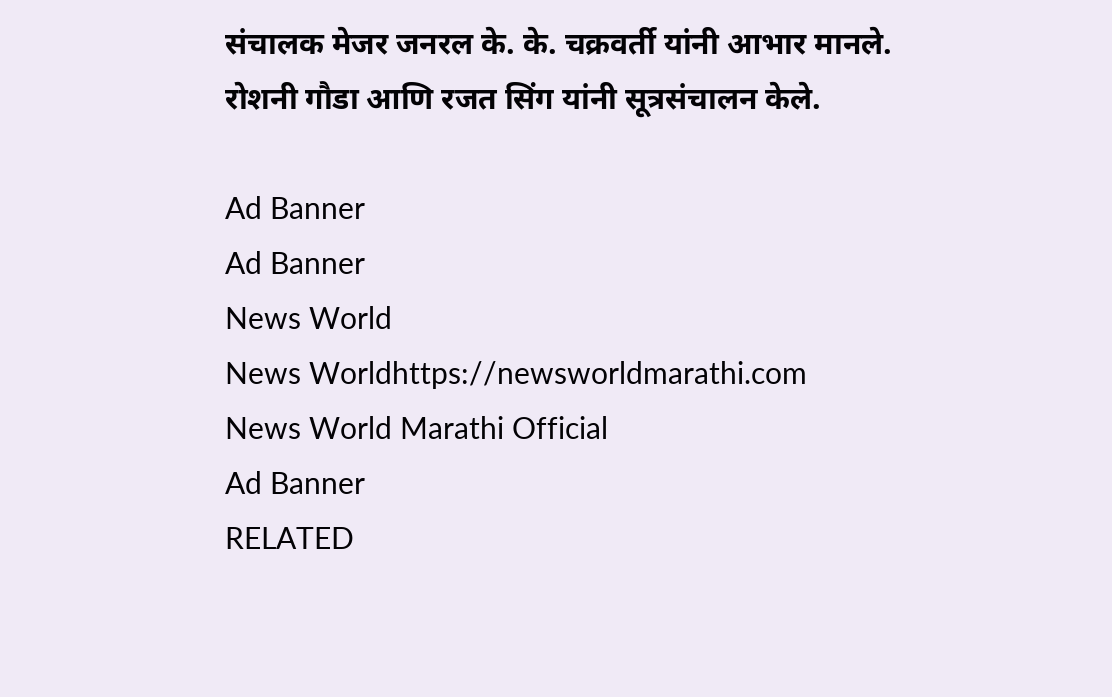संचालक मेजर जनरल के. के. चक्रवर्ती यांनी आभार मानले. रोशनी गौडा आणि रजत सिंग यांनी सूत्रसंचालन केले.

Ad Banner
Ad Banner
News World
News Worldhttps://newsworldmarathi.com
News World Marathi Official
Ad Banner
RELATED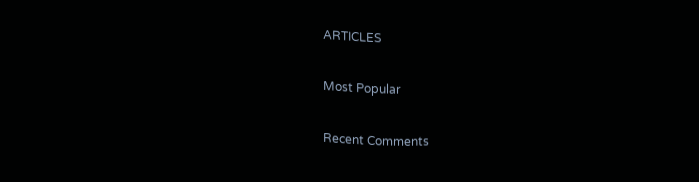ARTICLES

Most Popular

Recent Comments